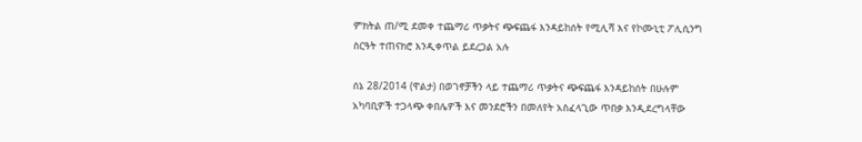ምክትል ጠ/ሚ ደመቀ ተጨማሪ ጥቃትና ጭፍጨፋ እንዳይከሰት የሚሊሻ እና የኮሙኒቲ ፖሊሲንግ ስርዓት ተጠናክሮ እንዲቀጥል ይደረጋል አሉ

ሰኔ 28/2014 (ዋልታ) በወገኖቻችን ላይ ተጨማሪ ጥቃትና ጭፍጨፋ እንዳይከሰት በሁሉም አካባቢዎች ተጋላጭ ቀበሌዎች እና መንደሮችን በመለየት አስፈላጊው ጥበቃ እንዲደረግላቸው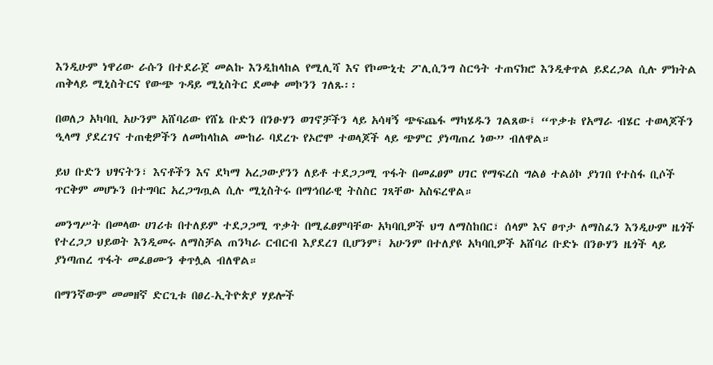እንዲሁም ነዋሪው ራሱን በተደራጀ መልኩ እንዲከላከል የሚሊሻ እና የኮሙኒቲ ፖሊሲንግ ስርዓት ተጠናክሮ እንዲቀጥል ይደረጋል ሲሉ ምክትል ጠቅላይ ሚኒስትርና የውጭ ጉዳይ ሚኒስትር ደመቀ መኮንን ገለጹ፡፡

በወለጋ አካባቢ አሁንም አሸባሪው የሸኔ ቡድን በንፁሃን ወገኖቻችን ላይ አሳዛኝ ጭፍጨፋ ማካሄዱን ገልጸው፤ “ጥቃቱ የአማራ ብሄር ተወላጆችን ዒላማ ያደረገና ተጠቂዎችን ለመከላከል ሙከራ ባደረጉ የኦሮሞ ተወላጆች ላይ ጭምር ያነጣጠረ ነው” ብለዋል።

ይህ ቡድን ህፃናትን፣ እናቶችን እና ደካማ አረጋውያንን ለይቶ ተደጋጋሚ ጥፋት በመፈፀም ሀገር የማፍረስ ግልፅ ተልዕኮ ያነገበ የተስፋ ቢሶች ጥርቅም መሆኑን በተግባር አረጋግጧል ሲሉ ሚኒስትሩ በማኅበራዊ ትስስር ገጻቸው አስፍረዋል።

መንግሥት በመላው ሀገሪቱ በተለይም ተደጋጋሚ ጥቃት በሚፈፀምባቸው አካባቢዎች ህግ ለማስከበር፣ ሰላም እና ፀጥታ ለማስፈን እንዲሁም ዜጎች የተረጋጋ ህይወት እንዲመሩ ለማስቻል ጠንካራ ርብርብ እያደረገ ቢሆንም፤ አሁንም በተለያዩ አካባቢዎች አሸባሪ ቡድኑ በንፁሃን ዜጎች ላይ ያነጣጠረ ጥፋት መፈፀሙን ቀጥሏል ብለዋል።

በማንኛውም መመዘኛ ድርጊቱ በፀረ-ኢትዮጵያ ሃይሎች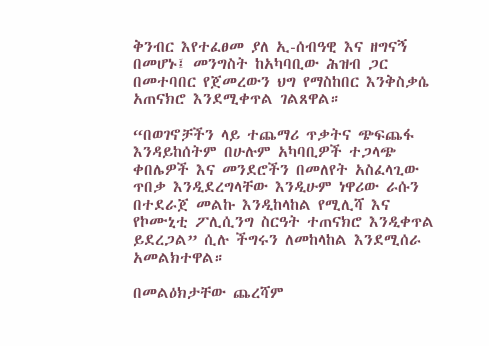ቅንብር እየተፈፀመ ያለ ኢ-ሰብዓዊ እና ዘግናኝ በመሆኑ፤ መንግስት ከአካባቢው ሕዝብ ጋር በመተባበር የጀመረውን ህግ የማስከበር እንቅስቃሴ አጠናክሮ እንደሚቀጥል ገልጸዋል።

“በወገኖቻችን ላይ ተጨማሪ ጥቃትና ጭፍጨፋ እንዳይከሰትም በሁሉም አካባቢዎች ተጋላጭ ቀበሌዎች እና መንደሮችን በመለየት አስፈላጊው ጥበቃ እንዲደረግላቸው እንዲሁም ነዋሪው ራሱን በተደራጀ መልኩ እንዲከላከል የሚሊሻ እና የኮሙኒቲ ፖሊሲንግ ስርዓት ተጠናክሮ እንዲቀጥል ይደረጋል” ሲሉ ችግሩን ለመከላከል እንደሚሰራ አመልክተዋል።

በመልዕክታቸው ጨረሻም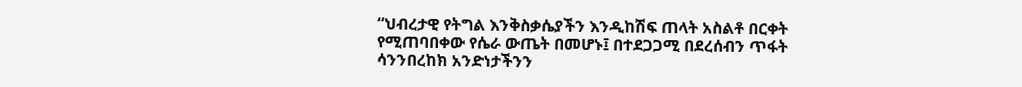“ህብረታዊ የትግል እንቅስቃሴያችን እንዲከሽፍ ጠላት አስልቶ በርቀት የሚጠባበቀው የሴራ ውጤት በመሆኑ፤ በተደጋጋሚ በደረሰብን ጥፋት ሳንንበረከክ አንድነታችንን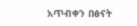አጥብቀን በፅናት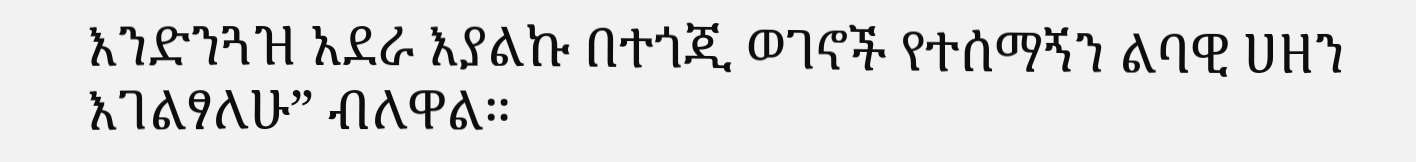እንድንጓዝ አደራ እያልኩ በተጎጂ ወገኖች የተሰማኝን ልባዊ ሀዘን እገልፃለሁ” ብለዋል።